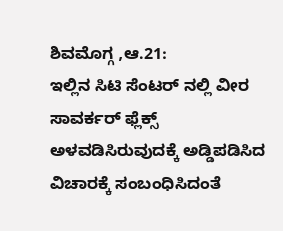ಶಿವಮೊಗ್ಗ ,ಆ.21:
ಇಲ್ಲಿನ ಸಿಟಿ ಸೆಂಟರ್ ನಲ್ಲಿ ವೀರ ಸಾವರ್ಕರ್ ಫ್ಲೆಕ್ಸ್ ಅಳವಡಿಸಿರುವುದಕ್ಕೆ ಅಡ್ಡಿಪಡಿಸಿದ ವಿಚಾರಕ್ಕೆ ಸಂಬಂಧಿಸಿದಂತೆ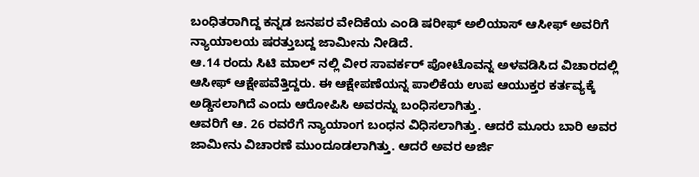ಬಂಧಿತರಾಗಿದ್ದ ಕನ್ನಡ ಜನಪರ ವೇದಿಕೆಯ ಎಂಡಿ ಷರೀಫ್ ಅಲಿಯಾಸ್ ಆಸೀಫ್ ಅವರಿಗೆ ನ್ಯಾಯಾಲಯ ಷರತ್ತುಬದ್ದ ಜಾಮೀನು ನೀಡಿದೆ.
ಆ.14 ರಂದು ಸಿಟಿ ಮಾಲ್ ನಲ್ಲಿ ವೀರ ಸಾವರ್ಕರ್ ಪೋಟೊವನ್ನ ಅಳವಡಿಸಿದ ವಿಚಾರದಲ್ಲಿ ಆಸೀಫ್ ಆಕ್ಷೇಪವೆತ್ತಿದ್ದರು. ಈ ಆಕ್ಷೇಪಣೆಯನ್ನ ಪಾಲಿಕೆಯ ಉಪ ಆಯುಕ್ತರ ಕರ್ತವ್ಯಕ್ಕೆ ಅಡ್ಡಿಸಲಾಗಿದೆ ಎಂದು ಆರೋಪಿಸಿ ಅವರನ್ನು ಬಂಧಿಸಲಾಗಿತ್ತು.
ಆವರಿಗೆ ಆ. 26 ರವರೆಗೆ ನ್ಯಾಯಾಂಗ ಬಂಧನ ವಿಧಿಸಲಾಗಿತ್ತು. ಆದರೆ ಮೂರು ಬಾರಿ ಅವರ ಜಾಮೀನು ವಿಚಾರಣೆ ಮುಂದೂಡಲಾಗಿತ್ತು. ಆದರೆ ಅವರ ಅರ್ಜಿ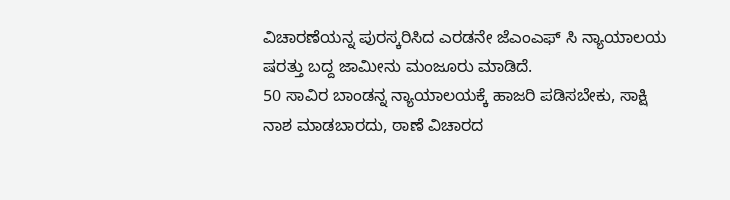ವಿಚಾರಣೆಯನ್ನ ಪುರಸ್ಕರಿಸಿದ ಎರಡನೇ ಜೆಎಂಎಫ್ ಸಿ ನ್ಯಾಯಾಲಯ ಷರತ್ತು ಬದ್ದ ಜಾಮೀನು ಮಂಜೂರು ಮಾಡಿದೆ.
50 ಸಾವಿರ ಬಾಂಡನ್ನ ನ್ಯಾಯಾಲಯಕ್ಕೆ ಹಾಜರಿ ಪಡಿಸಬೇಕು, ಸಾಕ್ಷಿ ನಾಶ ಮಾಡಬಾರದು, ಠಾಣೆ ವಿಚಾರದ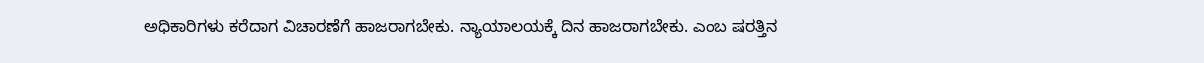ಅಧಿಕಾರಿಗಳು ಕರೆದಾಗ ವಿಚಾರಣೆಗೆ ಹಾಜರಾಗಬೇಕು. ನ್ಯಾಯಾಲಯಕ್ಕೆ ದಿನ ಹಾಜರಾಗಬೇಕು. ಎಂಬ ಷರತ್ತಿನ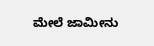ಮೇಲೆ ಜಾಮೀನು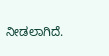ನೀಡಲಾಗಿದೆ.